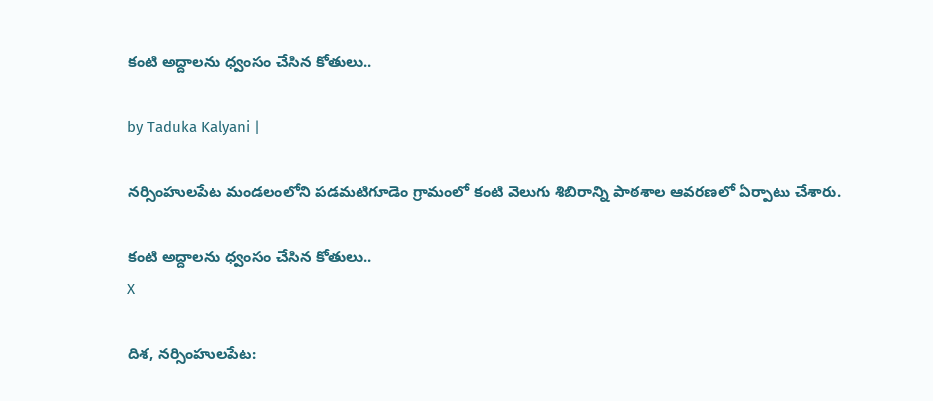కంటి అద్దాలను ధ్వంసం చేసిన కోతులు..

by Taduka Kalyani |

నర్సింహులపేట మండలంలోని పడమటిగూడెం గ్రామంలో కంటి వెలుగు శిబిరాన్ని పాఠశాల ఆవరణలో ఏర్పాటు చేశారు.

కంటి అద్దాలను ధ్వంసం చేసిన కోతులు..
X

దిశ, నర్సింహులపేట: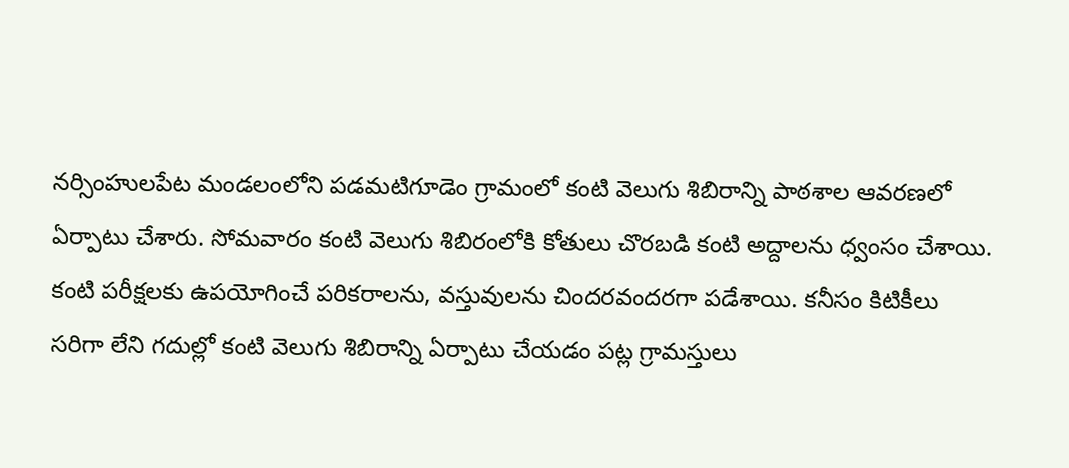నర్సింహులపేట మండలంలోని పడమటిగూడెం గ్రామంలో కంటి వెలుగు శిబిరాన్ని పాఠశాల ఆవరణలో ఏర్పాటు చేశారు. సోమవారం కంటి వెలుగు శిబిరంలోకి కోతులు చొరబడి కంటి అద్దాలను ధ్వంసం చేశాయి. కంటి పరీక్షలకు ఉపయోగించే పరికరాలను, వస్తువులను చిందరవందరగా పడేశాయి. కనీసం కిటికీలు సరిగా లేని గదుల్లో కంటి వెలుగు శిబిరాన్ని ఏర్పాటు చేయడం పట్ల గ్రామస్తులు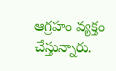ఆగ్రహం వ్యక్తం చేస్తున్నారు.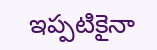ఇప్పటికైనా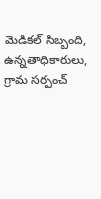మెడికల్ సిబ్బంది, ఉన్నతాధికారులు, గ్రామ సర్పంచ్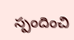స్పందించి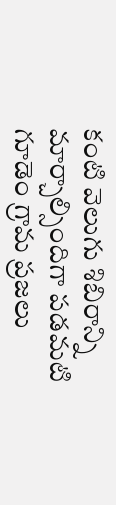కంటి వెలుగు శిబిరాన్ని మార్చాల్సిందిగా పడమటి గూడెం గ్రామ ప్రజలు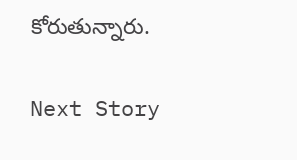కోరుతున్నారు.

Next Story